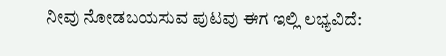ನೀವು ನೋಡಬಯಸುವ ಪುಟವು ಈಗ ಇಲ್ಲಿ ಲಭ್ಯವಿದೆ: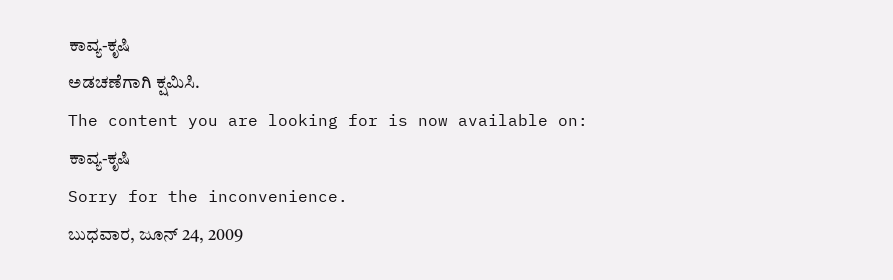ಕಾವ್ಯ-ಕೃಷಿ
ಅಡಚಣೆಗಾಗಿ ಕ್ಷಮಿಸಿ.
The content you are looking for is now available on:
ಕಾವ್ಯ-ಕೃಷಿ
Sorry for the inconvenience.
ಬುಧವಾರ, ಜೂನ್ 24, 2009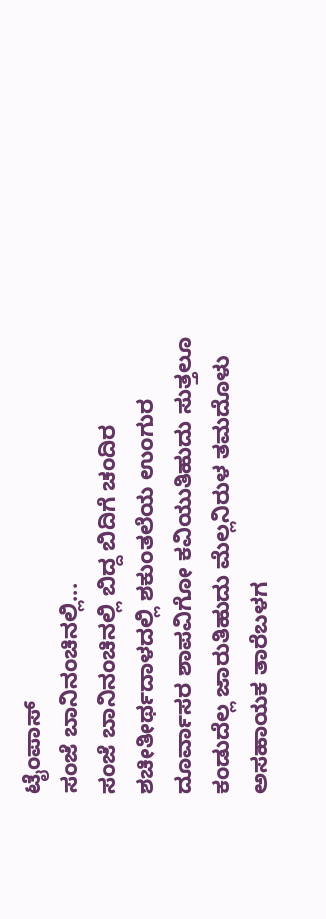ಟೈಂಪಾಸ್
ಸಂಜೆ ಬಾನಿನಂಚಿನಲ್ಲಿ...
ಸಂಜೆ ಬಾನಿನಂಚಿನಲ್ಲಿ ಬಿದ್ದ ಬಿದಿಗೆ ಚಂದಿರ
ಶಚೀತೀರ್ಥದಾಳದಲ್ಲಿ ಶಕುಂತಲೆಯ ಉಂಗುರ
ದೂರ್ವಾಸರ ಶಾಪವಿಗೋ ಕವಿಯುತಿಹುದು ಸುತ್ತಲೂ
ಕಂಡುದೆಲ್ಲ ಜಾರುತಿಹುದು ಮೆಲ್ಲನಿರುಳ ತಮದೊಳು
ಅಸಹಾಯಕ ತಾರೆಬಳಗ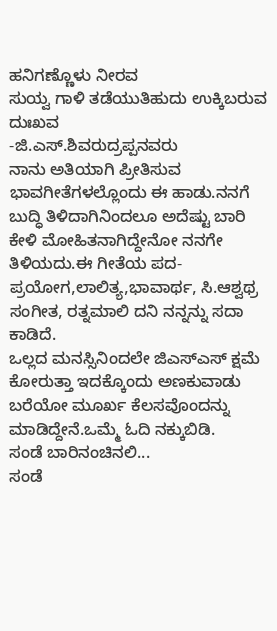ಹನಿಗಣ್ಣೊಳು ನೀರವ
ಸುಯ್ವ ಗಾಳಿ ತಡೆಯುತಿಹುದು ಉಕ್ಕಿಬರುವ ದುಃಖವ
-ಜಿ.ಎಸ್.ಶಿವರುದ್ರಪ್ಪನವರು
ನಾನು ಅತಿಯಾಗಿ ಪ್ರೀತಿಸುವ ಭಾವಗೀತೆಗಳಲ್ಲೊಂದು ಈ ಹಾಡು.ನನಗೆ ಬುದ್ಧಿ ತಿಳಿದಾಗಿನಿಂದಲೂ ಅದೆಷ್ಟು ಬಾರಿ ಕೇಳಿ ಮೋಹಿತನಾಗಿದ್ದೇನೋ ನನಗೇ ತಿಳಿಯದು.ಈ ಗೀತೆಯ ಪದ-ಪ್ರಯೋಗ,ಲಾಲಿತ್ಯ,ಭಾವಾರ್ಥ, ಸಿ.ಆಶ್ವಥ್ರ ಸಂಗೀತ, ರತ್ನಮಾಲಿ ದನಿ ನನ್ನನ್ನು ಸದಾ ಕಾಡಿದೆ.
ಒಲ್ಲದ ಮನಸ್ಸಿನಿಂದಲೇ ಜಿಎಸ್ಎಸ್ ಕ್ಷಮೆ ಕೋರುತ್ತಾ ಇದಕ್ಕೊಂದು ಅಣಕುವಾಡು ಬರೆಯೋ ಮೂರ್ಖ ಕೆಲಸವೊಂದನ್ನು ಮಾಡಿದ್ದೇನೆ.ಒಮ್ಮೆ ಓದಿ ನಕ್ಕುಬಿಡಿ.
ಸಂಡೆ ಬಾರಿನಂಚಿನಲಿ...
ಸಂಡೆ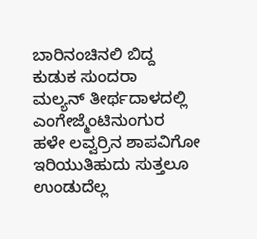ಬಾರಿನಂಚಿನಲಿ ಬಿದ್ದ ಕುಡುಕ ಸುಂದರಾ
ಮಲ್ಯನ್ ತೀರ್ಥದಾಳದಲ್ಲಿ ಎಂಗೇಜ್ಮೆಂಟಿನುಂಗುರ
ಹಳೇ ಲವ್ವರ್ರಿನ ಶಾಪವಿಗೋ ಇರಿಯುತಿಹುದು ಸುತ್ತಲೂ
ಉಂಡುದೆಲ್ಲ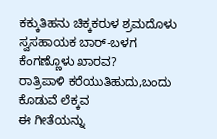ಕಕ್ಕುತಿಹನು ಚಿಕ್ಕಕರುಳ ಶ್ರಮದೊಳು
ಸ್ವಸಹಾಯಕ ಬಾರ್-ಬಳಗ ಕೆಂಗಣ್ಣೊಳು ಖಾರವ?
ರಾತ್ರಿಪಾಳಿ ಕರೆಯುತಿಹುದು,ಬಂದು ಕೊಡುವೆ ಲೆಕ್ಕವ
ಈ ಗೀತೆಯನ್ನು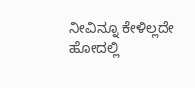ನೀವಿನ್ನೂ ಕೇಳಿಲ್ಲದೇ ಹೋದಲ್ಲಿ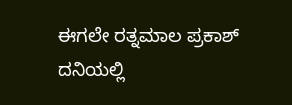ಈಗಲೇ ರತ್ನಮಾಲ ಪ್ರಕಾಶ್ ದನಿಯಲ್ಲಿ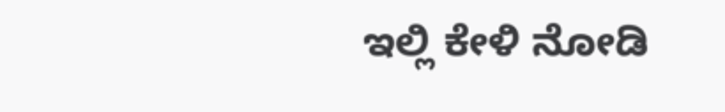ಇಲ್ಲಿ ಕೇಳಿ ನೋಡಿ